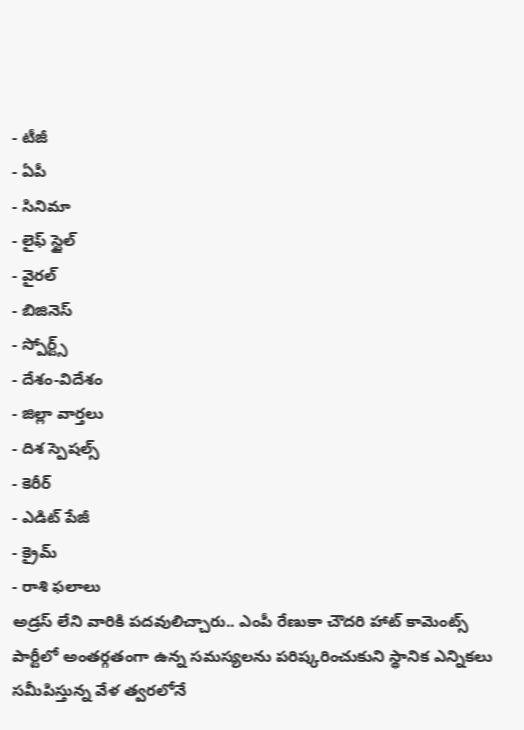- టీజీ
- ఏపీ
- సినిమా
- లైఫ్ స్టైల్
- వైరల్
- బిజినెస్
- స్పోర్ట్స్
- దేశం-విదేశం
- జిల్లా వార్తలు
- దిశ స్పెషల్స్
- కెరీర్
- ఎడిట్ పేజీ
- క్రైమ్
- రాశి ఫలాలు
అడ్రస్ లేని వారికి పదవులిచ్చారు.. ఎంపీ రేణుకా చౌదరి హాట్ కామెంట్స్
పార్టీలో అంతర్గతంగా ఉన్న సమస్యలను పరిష్కరించుకుని స్థానిక ఎన్నికలు సమీపిస్తున్న వేళ త్వరలోనే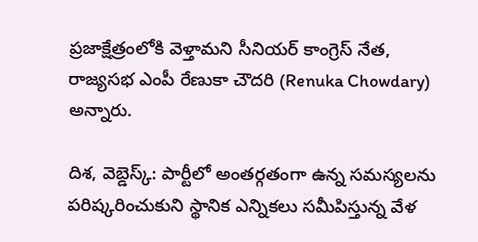ప్రజాక్షేత్రంలోకి వెళ్తామని సీనియర్ కాంగ్రెస్ నేత, రాజ్యసభ ఎంపీ రేణుకా చౌదరి (Renuka Chowdary) అన్నారు.

దిశ, వెబ్డెస్క్: పార్టీలో అంతర్గతంగా ఉన్న సమస్యలను పరిష్కరించుకుని స్థానిక ఎన్నికలు సమీపిస్తున్న వేళ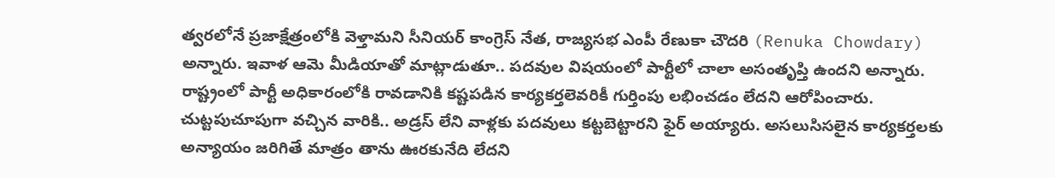త్వరలోనే ప్రజాక్షేత్రంలోకి వెళ్తామని సీనియర్ కాంగ్రెస్ నేత, రాజ్యసభ ఎంపీ రేణుకా చౌదరి (Renuka Chowdary) అన్నారు. ఇవాళ ఆమె మీడియాతో మాట్లాడుతూ.. పదవుల విషయంలో పార్టీలో చాలా అసంతృప్తి ఉందని అన్నారు. రాష్ట్రంలో పార్టీ అధికారంలోకి రావడానికి కష్టపడిన కార్యకర్తలెవరికీ గుర్తింపు లభించడం లేదని ఆరోపించారు. చుట్టపుచూపుగా వచ్చిన వారికి.. అడ్రస్ లేని వాళ్లకు పదవులు కట్టబెట్టారని ఫైర్ అయ్యారు. అసలుసిసలైన కార్యకర్తలకు అన్యాయం జరిగితే మాత్రం తాను ఊరకునేది లేదని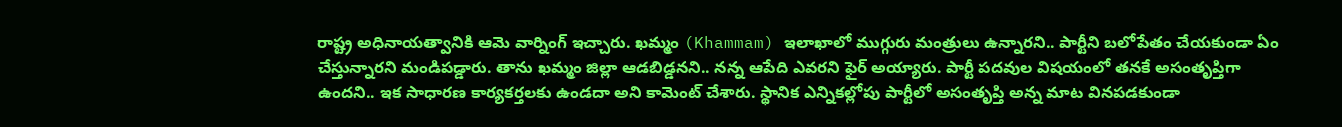రాష్ట్ర అధినాయత్వానికి ఆమె వార్నింగ్ ఇచ్చారు. ఖమ్మం (Khammam) ఇలాఖాలో ముగ్గురు మంత్రులు ఉన్నారని.. పార్టీని బలోపేతం చేయకుండా ఏం చేస్తున్నారని మండిపడ్డారు. తాను ఖమ్మం జిల్లా ఆడబిడ్డనని.. నన్న ఆపేది ఎవరని ఫైర్ అయ్యారు. పార్టీ పదవుల విషయంలో తనకే అసంతృప్తిగా ఉందని.. ఇక సాధారణ కార్యకర్తలకు ఉండదా అని కామెంట్ చేశారు. స్థానిక ఎన్నికల్లోపు పార్టీలో అసంతృప్తి అన్న మాట వినపడకుండా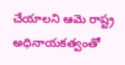చేయాలని ఆమె రాష్ట్ర అధినాయకత్వంతో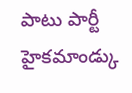పాటు పార్టీ హైకమాండ్కు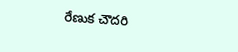రేణుక చౌదరి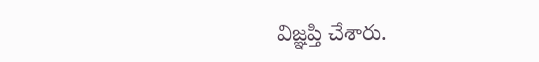విజ్ఞప్తి చేశారు.